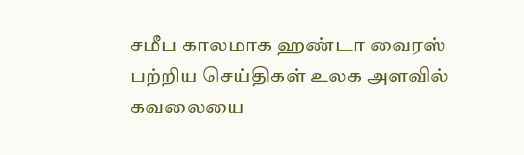சமீப காலமாக ஹண்டா வைரஸ் பற்றிய செய்திகள் உலக அளவில் கவலையை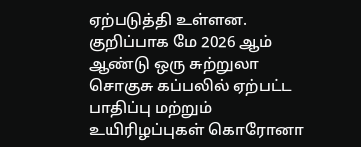ஏற்படுத்தி உள்ளன. குறிப்பாக மே 2026 ஆம் ஆண்டு ஒரு சுற்றுலா சொகுசு கப்பலில் ஏற்பட்ட பாதிப்பு மற்றும் உயிரிழப்புகள் கொரோனா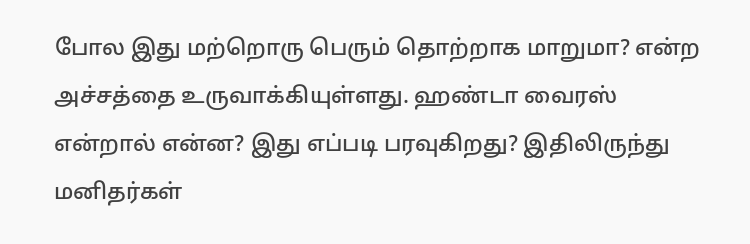போல இது மற்றொரு பெரும் தொற்றாக மாறுமா? என்ற அச்சத்தை உருவாக்கியுள்ளது. ஹண்டா வைரஸ் என்றால் என்ன? இது எப்படி பரவுகிறது? இதிலிருந்து மனிதர்கள்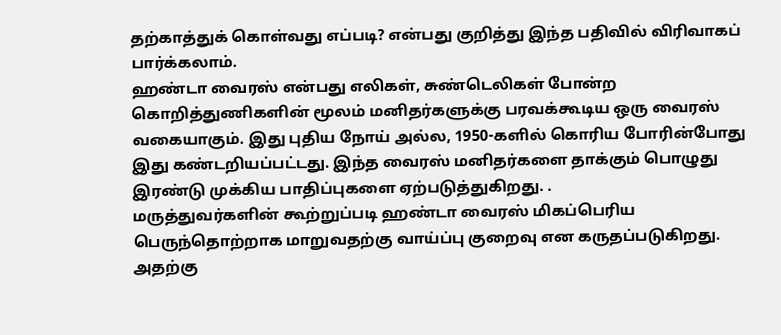தற்காத்துக் கொள்வது எப்படி? என்பது குறித்து இந்த பதிவில் விரிவாகப் பார்க்கலாம்.
ஹண்டா வைரஸ் என்பது எலிகள், சுண்டெலிகள் போன்ற கொறித்துணிகளின் மூலம் மனிதர்களுக்கு பரவக்கூடிய ஒரு வைரஸ் வகையாகும். இது புதிய நோய் அல்ல, 1950-களில் கொரிய போரின்போது இது கண்டறியப்பட்டது. இந்த வைரஸ் மனிதர்களை தாக்கும் பொழுது இரண்டு முக்கிய பாதிப்புகளை ஏற்படுத்துகிறது. .
மருத்துவர்களின் கூற்றுப்படி ஹண்டா வைரஸ் மிகப்பெரிய பெருந்தொற்றாக மாறுவதற்கு வாய்ப்பு குறைவு என கருதப்படுகிறது. அதற்கு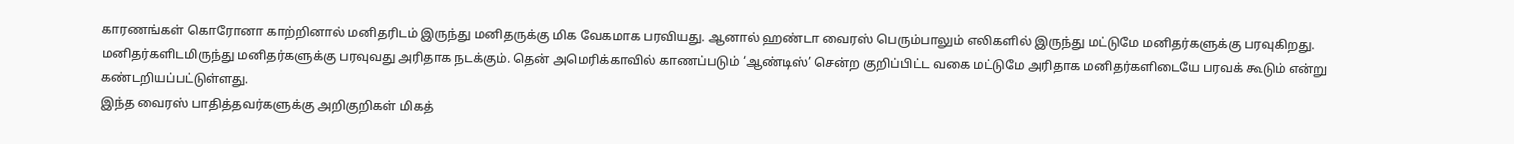காரணங்கள் கொரோனா காற்றினால் மனிதரிடம் இருந்து மனிதருக்கு மிக வேகமாக பரவியது. ஆனால் ஹண்டா வைரஸ் பெரும்பாலும் எலிகளில் இருந்து மட்டுமே மனிதர்களுக்கு பரவுகிறது. மனிதர்களிடமிருந்து மனிதர்களுக்கு பரவுவது அரிதாக நடக்கும். தென் அமெரிக்காவில் காணப்படும் ‘ஆண்டிஸ்’ சென்ற குறிப்பிட்ட வகை மட்டுமே அரிதாக மனிதர்களிடையே பரவக் கூடும் என்று கண்டறியப்பட்டுள்ளது.
இந்த வைரஸ் பாதித்தவர்களுக்கு அறிகுறிகள் மிகத்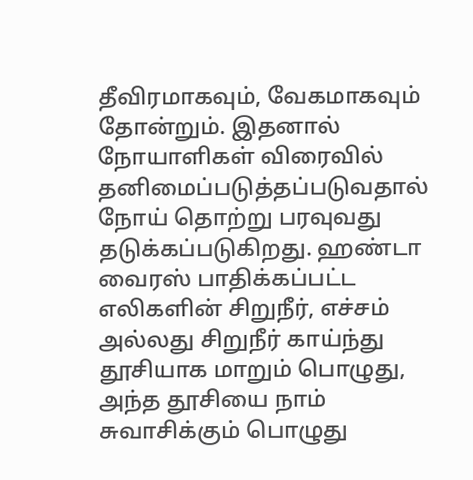தீவிரமாகவும், வேகமாகவும் தோன்றும். இதனால் நோயாளிகள் விரைவில் தனிமைப்படுத்தப்படுவதால் நோய் தொற்று பரவுவது தடுக்கப்படுகிறது. ஹண்டா வைரஸ் பாதிக்கப்பட்ட எலிகளின் சிறுநீர், எச்சம் அல்லது சிறுநீர் காய்ந்து தூசியாக மாறும் பொழுது, அந்த தூசியை நாம் சுவாசிக்கும் பொழுது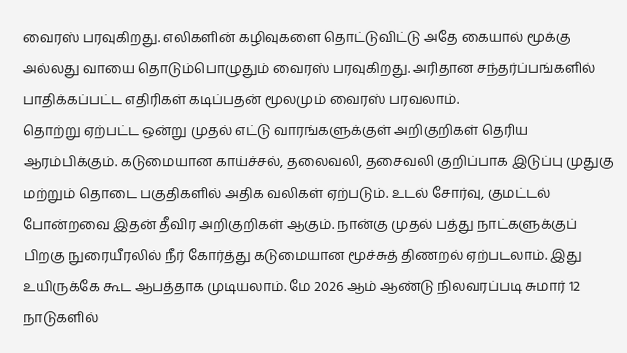வைரஸ் பரவுகிறது. எலிகளின் கழிவுகளை தொட்டுவிட்டு அதே கையால் மூக்கு அல்லது வாயை தொடும்பொழுதும் வைரஸ் பரவுகிறது. அரிதான சந்தர்ப்பங்களில் பாதிக்கப்பட்ட எதிரிகள் கடிப்பதன் மூலமும் வைரஸ் பரவலாம்.
தொற்று ஏற்பட்ட ஒன்று முதல் எட்டு வாரங்களுக்குள் அறிகுறிகள் தெரிய ஆரம்பிக்கும். கடுமையான காய்ச்சல், தலைவலி, தசைவலி குறிப்பாக இடுப்பு முதுகு மற்றும் தொடை பகுதிகளில் அதிக வலிகள் ஏற்படும். உடல் சோர்வு, குமட்டல் போன்றவை இதன் தீவிர அறிகுறிகள் ஆகும். நான்கு முதல் பத்து நாட்களுக்குப் பிறகு நுரையீரலில் நீர் கோர்த்து கடுமையான மூச்சுத் திணறல் ஏற்படலாம். இது உயிருக்கே கூட ஆபத்தாக முடியலாம். மே 2026 ஆம் ஆண்டு நிலவரப்படி சுமார் 12 நாடுகளில்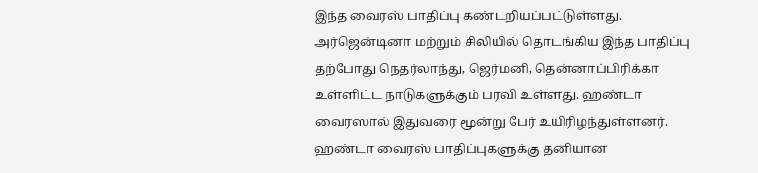இந்த வைரஸ் பாதிப்பு கண்டறியப்பட்டுள்ளது. அர்ஜென்டினா மற்றும் சிலியில் தொடங்கிய இந்த பாதிப்பு தற்போது நெதர்லாந்து, ஜெர்மனி, தென்னாப்பிரிக்கா உள்ளிட்ட நாடுகளுக்கும் பரவி உள்ளது. ஹண்டா வைரஸால் இதுவரை மூன்று பேர் உயிரிழந்துள்ளனர்.
ஹண்டா வைரஸ் பாதிப்புகளுக்கு தனியான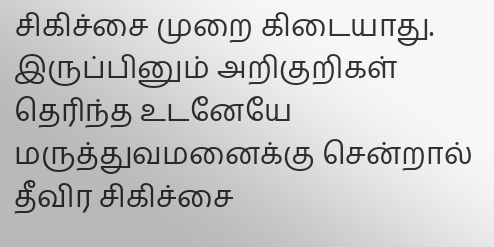சிகிச்சை முறை கிடையாது. இருப்பினும் அறிகுறிகள் தெரிந்த உடனேயே மருத்துவமனைக்கு சென்றால் தீவிர சிகிச்சை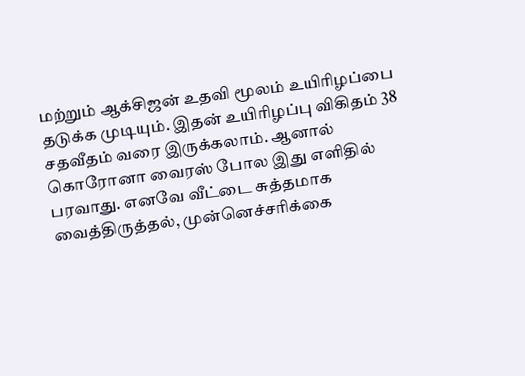மற்றும் ஆக்சிஜன் உதவி மூலம் உயிரிழப்பை தடுக்க முடியும். இதன் உயிரிழப்பு விகிதம் 38 சதவீதம் வரை இருக்கலாம். ஆனால் கொரோனா வைரஸ் போல இது எளிதில் பரவாது. எனவே வீட்டை சுத்தமாக வைத்திருத்தல், முன்னெச்சரிக்கை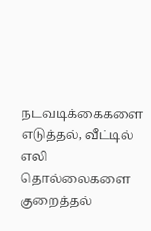நடவடிக்கைகளை எடுத்தல், வீட்டில் எலி தொல்லைகளை குறைத்தல்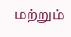மற்றும்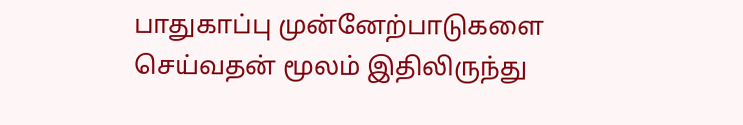பாதுகாப்பு முன்னேற்பாடுகளை செய்வதன் மூலம் இதிலிருந்து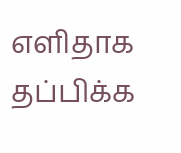எளிதாக தப்பிக்க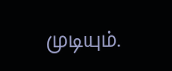முடியும்.